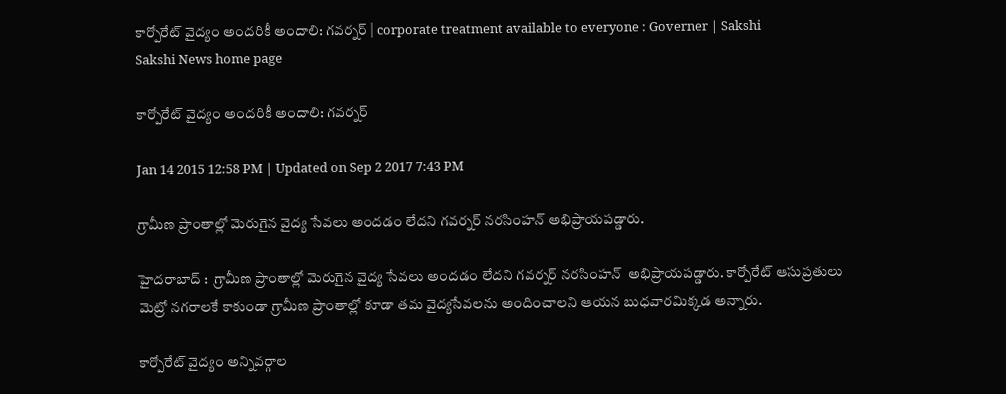కార్పోరేట్ వైద్యం అందరికీ అందాలి: గవర్నర్ | corporate treatment available to everyone : Governer | Sakshi
Sakshi News home page

కార్పోరేట్ వైద్యం అందరికీ అందాలి: గవర్నర్

Jan 14 2015 12:58 PM | Updated on Sep 2 2017 7:43 PM

గ్రామీణ ప్రాంతాల్లో మెరుగైన వైద్య సేవలు అందడం లేదని గవర్నర్ నరసింహన్ అభిప్రాయపడ్డారు.

హైదరాబాద్ :  గ్రామీణ ప్రాంతాల్లో మెరుగైన వైద్య సేవలు అందడం లేదని గవర్నర్ నరసింహన్  అభిప్రాయపడ్డారు. కార్పోరేట్‌ ఆసుప్రతులు మెట్రో నగరాలకే కాకుండా గ్రామీణ ప్రాంతాల్లో కూడా తమ వైద్యసేవలను అందించాలని ఆయన బుధవారమిక్కడ అన్నారు.

కార్పోరేట్‌ వైద్యం అన్నివర్గాల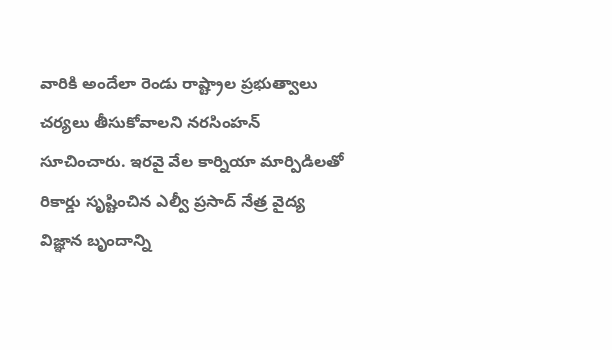వారికి అందేలా రెండు రాష్ట్రాల ప్రభుత్వాలు చర్యలు తీసుకోవాలని నరసింహన్ సూచించారు. ఇరవై వేల కార్నియా మార్పిడిలతో రికార్డు సృష్టించిన ఎల్వీ ప్రసాద్‌ నేత్ర వైద్య విజ్ఞాన బృందాన్ని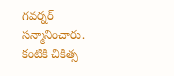గవర్నర్ సన్మానించారు. కంటికి చికిత్స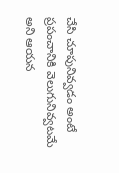చేసి చూపునివ్వడం అంటే ప్రపంచానికి వెలుగునివ్వటమే అని ఆయన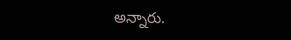అన్నారు.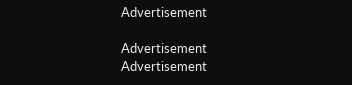Advertisement

Advertisement
Advertisement